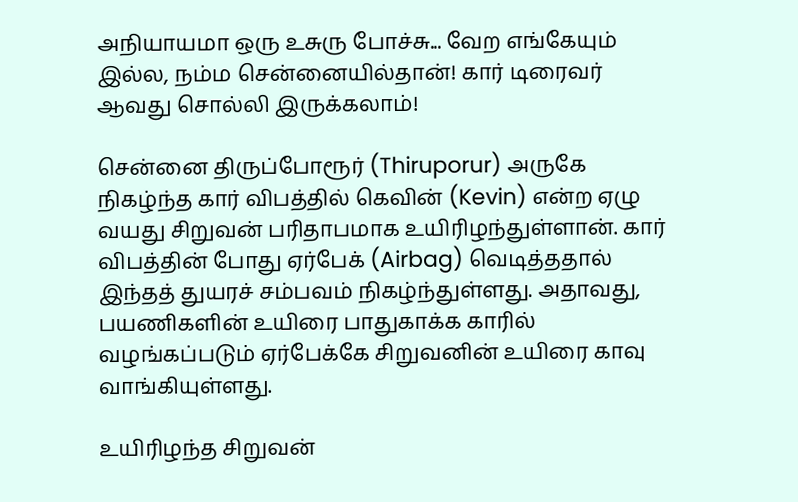அநியாயமா ஒரு உசுரு போச்சு... வேற எங்கேயும் இல்ல, நம்ம சென்னையில்தான்! கார் டிரைவர் ஆவது சொல்லி இருக்கலாம்!

சென்னை திருப்போரூர் (Thiruporur) அருகே நிகழ்ந்த கார் விபத்தில் கெவின் (Kevin) என்ற ஏழு வயது சிறுவன் பரிதாபமாக உயிரிழந்துள்ளான். கார் விபத்தின் போது ஏர்பேக் (Airbag) வெடித்ததால் இந்தத் துயரச் சம்பவம் நிகழ்ந்துள்ளது. அதாவது, பயணிகளின் உயிரை பாதுகாக்க காரில் வழங்கப்படும் ஏர்பேக்கே சிறுவனின் உயிரை காவு வாங்கியுள்ளது.

உயிரிழந்த சிறுவன்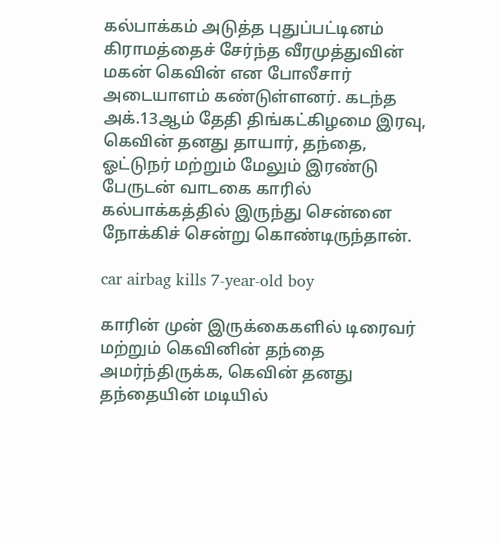கல்பாக்கம் அடுத்த புதுப்பட்டினம் கிராமத்தைச் சேர்ந்த வீரமுத்துவின் மகன் கெவின் என போலீசார் அடையாளம் கண்டுள்ளனர். கடந்த அக்.13ஆம் தேதி திங்கட்கிழமை இரவு, கெவின் தனது தாயார், தந்தை, ஓட்டுநர் மற்றும் மேலும் இரண்டு பேருடன் வாடகை காரில் கல்பாக்கத்தில் இருந்து சென்னை நோக்கிச் சென்று கொண்டிருந்தான்.

car airbag kills 7-year-old boy

காரின் முன் இருக்கைகளில் டிரைவர் மற்றும் கெவினின் தந்தை அமர்ந்திருக்க, கெவின் தனது தந்தையின் மடியில்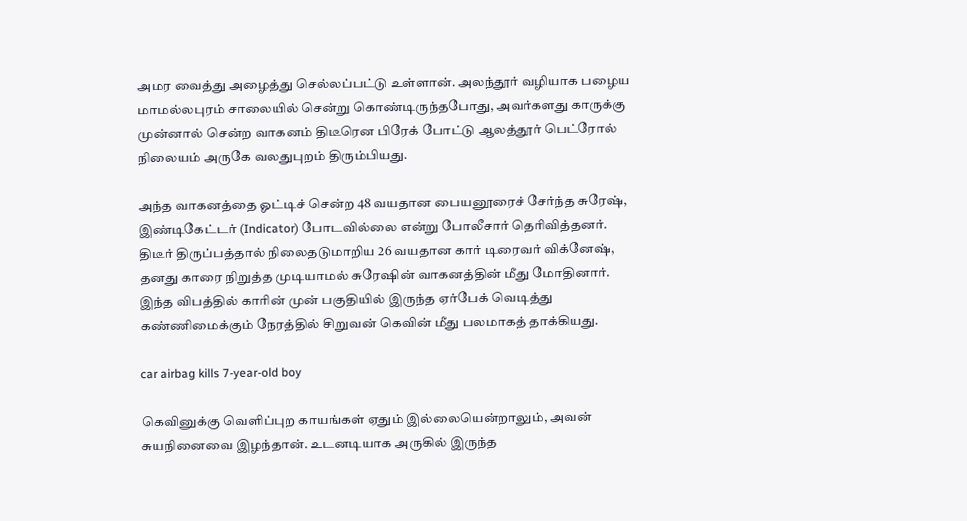அமர வைத்து அழைத்து செல்லப்பட்டு உள்ளான். அலந்தூர் வழியாக பழைய மாமல்லபுரம் சாலையில் சென்று கொண்டிருந்தபோது, அவர்களது காருக்கு முன்னால் சென்ற வாகனம் திடீரென பிரேக் போட்டு ஆலத்தூர் பெட்ரோல் நிலையம் அருகே வலதுபுறம் திரும்பியது.

அந்த வாகனத்தை ஓட்டிச் சென்ற 48 வயதான பையனூரைச் சேர்ந்த சுரேஷ், இண்டிகேட்டர் (Indicator) போடவில்லை என்று போலீசார் தெரிவித்தனர். திடீர் திருப்பத்தால் நிலைதடுமாறிய 26 வயதான கார் டிரைவர் விக்னேஷ், தனது காரை நிறுத்த முடியாமல் சுரேஷின் வாகனத்தின் மீது மோதினார். இந்த விபத்தில் காரின் முன் பகுதியில் இருந்த ஏர்பேக் வெடித்து கண்ணிமைக்கும் நேரத்தில் சிறுவன் கெவின் மீது பலமாகத் தாக்கியது.

car airbag kills 7-year-old boy

கெவினுக்கு வெளிப்புற காயங்கள் ஏதும் இல்லையென்றாலும், அவன் சுயநினைவை இழந்தான். உடனடியாக அருகில் இருந்த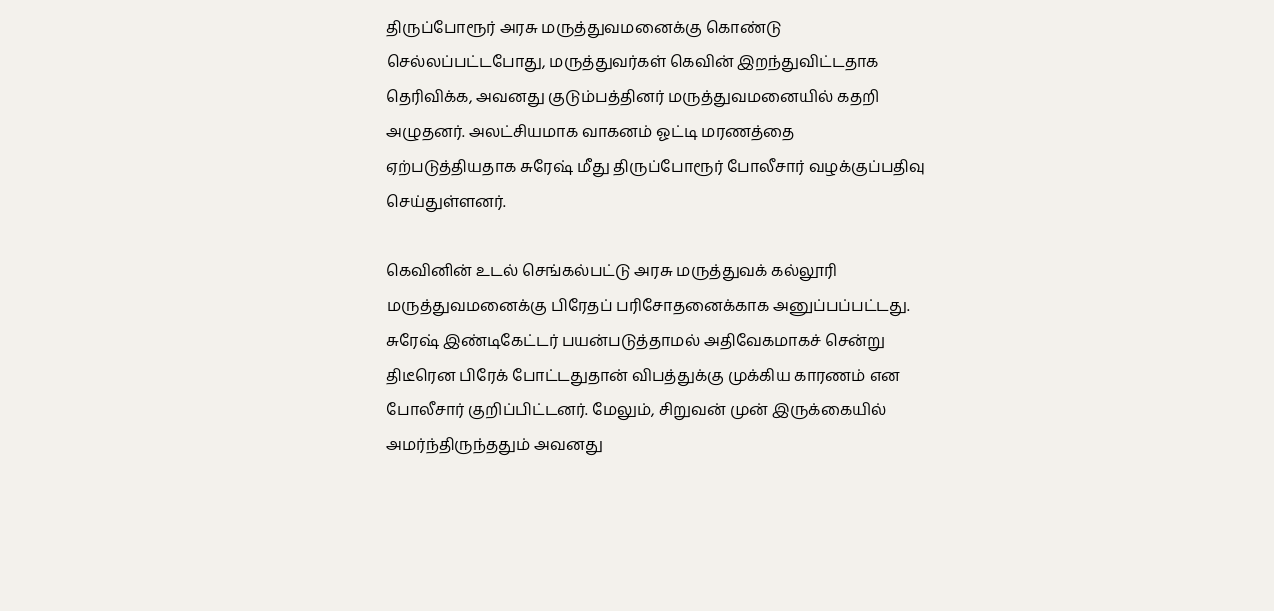திருப்போரூர் அரசு மருத்துவமனைக்கு கொண்டு செல்லப்பட்டபோது, மருத்துவர்கள் கெவின் இறந்துவிட்டதாக தெரிவிக்க, அவனது குடும்பத்தினர் மருத்துவமனையில் கதறி அழுதனர். அலட்சியமாக வாகனம் ஓட்டி மரணத்தை ஏற்படுத்தியதாக சுரேஷ் மீது திருப்போரூர் போலீசார் வழக்குப்பதிவு செய்துள்ளனர்.

கெவினின் உடல் செங்கல்பட்டு அரசு மருத்துவக் கல்லூரி மருத்துவமனைக்கு பிரேதப் பரிசோதனைக்காக அனுப்பப்பட்டது. சுரேஷ் இண்டிகேட்டர் பயன்படுத்தாமல் அதிவேகமாகச் சென்று திடீரென பிரேக் போட்டதுதான் விபத்துக்கு முக்கிய காரணம் என போலீசார் குறிப்பிட்டனர். மேலும், சிறுவன் முன் இருக்கையில் அமர்ந்திருந்ததும் அவனது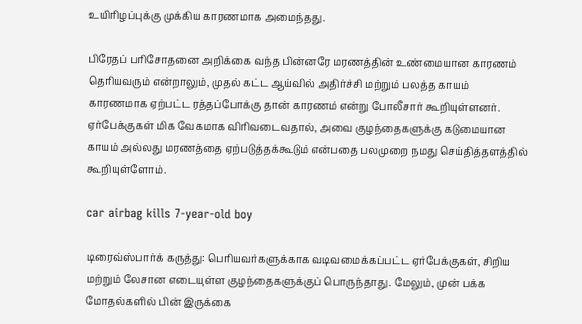உயிரிழப்புக்கு முக்கிய காரணமாக அமைந்தது.

பிரேதப் பரிசோதனை அறிக்கை வந்த பின்னரே மரணத்தின் உண்மையான காரணம் தெரியவரும் என்றாலும், முதல் கட்ட ஆய்வில் அதிர்ச்சி மற்றும் பலத்த காயம் காரணமாக ஏற்பட்ட ரத்தப்போக்கு தான் காரணம் என்று போலீசார் கூறியுள்ளனர். ஏர்பேக்குகள் மிக வேகமாக விரிவடைவதால், அவை குழந்தைகளுக்கு கடுமையான காயம் அல்லது மரணத்தை ஏற்படுத்தக்கூடும் என்பதை பலமுறை நமது செய்தித்தளத்தில் கூறியுள்ளோம்.

car airbag kills 7-year-old boy

டிரைவ்ஸ்பார்க் கருத்து: பெரியவர்களுக்காக வடிவமைக்கப்பட்ட ஏர்பேக்குகள், சிறிய மற்றும் லேசான எடையுள்ள குழந்தைகளுக்குப் பொருந்தாது. மேலும், முன் பக்க மோதல்களில் பின் இருக்கை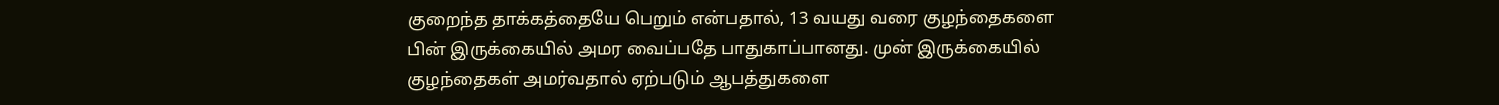குறைந்த தாக்கத்தையே பெறும் என்பதால், 13 வயது வரை குழந்தைகளை பின் இருக்கையில் அமர வைப்பதே பாதுகாப்பானது. முன் இருக்கையில் குழந்தைகள் அமர்வதால் ஏற்படும் ஆபத்துகளை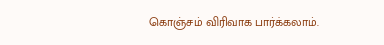கொஞ்சம் விரிவாக பார்க்கலாம்.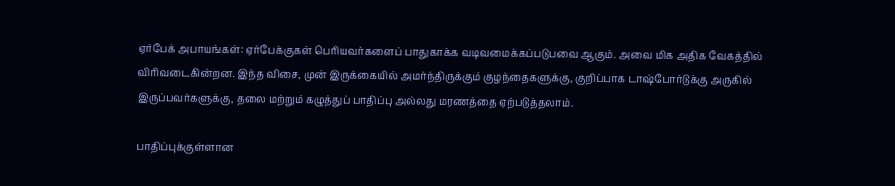ஏர்பேக் அபாயங்கள்: ஏர்பேக்குகள் பெரியவர்களைப் பாதுகாக்க வடிவமைக்கப்படுபவை ஆகும். அவை மிக அதிக வேகத்தில் விரிவடைகின்றன. இந்த விசை, முன் இருக்கையில் அமர்ந்திருக்கும் குழந்தைகளுக்கு, குறிப்பாக டாஷ்போர்டுக்கு அருகில் இருப்பவர்களுக்கு, தலை மற்றும் கழுத்துப் பாதிப்பு அல்லது மரணத்தை ஏற்படுத்தலாம்.

பாதிப்புக்குள்ளான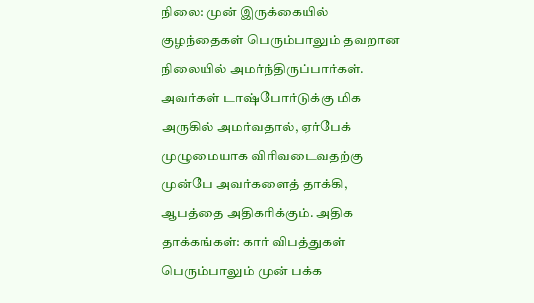நிலை: முன் இருக்கையில் குழந்தைகள் பெரும்பாலும் தவறான நிலையில் அமர்ந்திருப்பார்கள். அவர்கள் டாஷ்போர்டுக்கு மிக அருகில் அமர்வதால், ஏர்பேக் முழுமையாக விரிவடைவதற்கு முன்பே அவர்களைத் தாக்கி, ஆபத்தை அதிகரிக்கும். அதிக தாக்கங்கள்: கார் விபத்துகள் பெரும்பாலும் முன் பக்க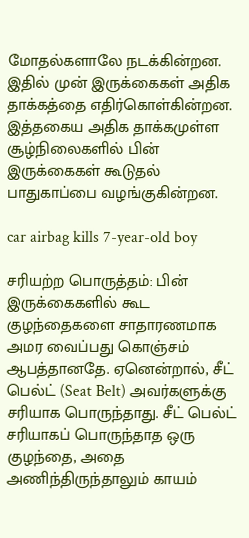மோதல்களாலே நடக்கின்றன. இதில் முன் இருக்கைகள் அதிக தாக்கத்தை எதிர்கொள்கின்றன. இத்தகைய அதிக தாக்கமுள்ள சூழ்நிலைகளில் பின் இருக்கைகள் கூடுதல் பாதுகாப்பை வழங்குகின்றன.

car airbag kills 7-year-old boy

சரியற்ற பொருத்தம்: பின் இருக்கைகளில் கூட குழந்தைகளை சாதாரணமாக அமர வைப்பது கொஞ்சம் ஆபத்தானதே. ஏனென்றால், சீட் பெல்ட் (Seat Belt) அவர்களுக்கு சரியாக பொருந்தாது. சீட் பெல்ட் சரியாகப் பொருந்தாத ஒரு குழந்தை, அதை அணிந்திருந்தாலும் காயம்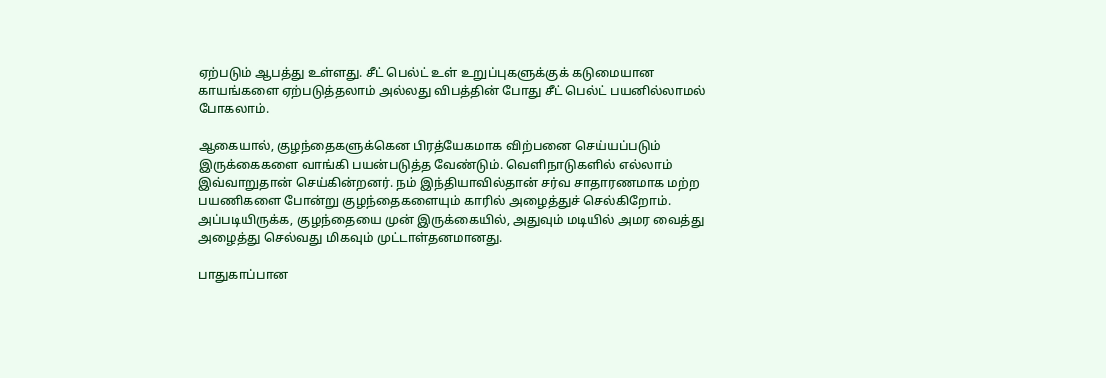ஏற்படும் ஆபத்து உள்ளது. சீட் பெல்ட் உள் உறுப்புகளுக்குக் கடுமையான காயங்களை ஏற்படுத்தலாம் அல்லது விபத்தின் போது சீட் பெல்ட் பயனில்லாமல் போகலாம்.

ஆகையால், குழந்தைகளுக்கென பிரத்யேகமாக விற்பனை செய்யப்படும் இருக்கைகளை வாங்கி பயன்படுத்த வேண்டும். வெளிநாடுகளில் எல்லாம் இவ்வாறுதான் செய்கின்றனர். நம் இந்தியாவில்தான் சர்வ சாதாரணமாக மற்ற பயணிகளை போன்று குழந்தைகளையும் காரில் அழைத்துச் செல்கிறோம். அப்படியிருக்க, குழந்தையை முன் இருக்கையில், அதுவும் மடியில் அமர வைத்து அழைத்து செல்வது மிகவும் முட்டாள்தனமானது.

பாதுகாப்பான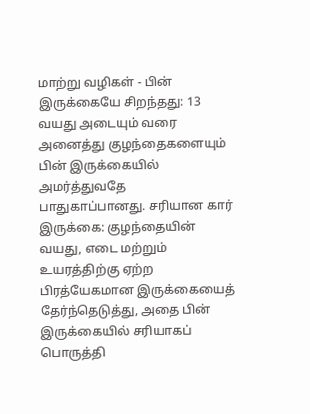மாற்று வழிகள் - பின் இருக்கையே சிறந்தது: 13 வயது அடையும் வரை அனைத்து குழந்தைகளையும் பின் இருக்கையில் அமர்த்துவதே பாதுகாப்பானது. சரியான கார் இருக்கை: குழந்தையின் வயது, எடை மற்றும் உயரத்திற்கு ஏற்ற பிரத்யேகமான இருக்கையைத் தேர்ந்தெடுத்து, அதை பின் இருக்கையில் சரியாகப் பொருத்தி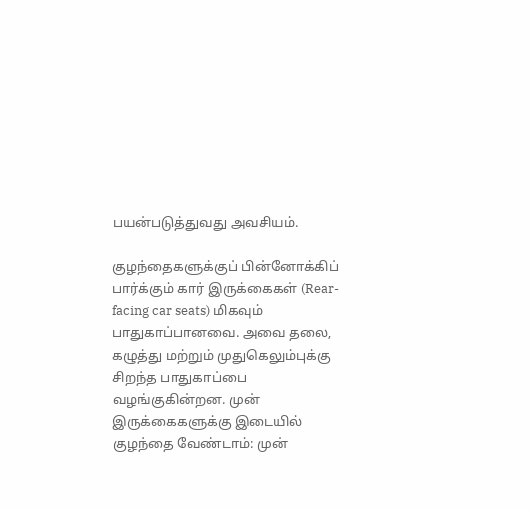பயன்படுத்துவது அவசியம்.

குழந்தைகளுக்குப் பின்னோக்கிப் பார்க்கும் கார் இருக்கைகள் (Rear-facing car seats) மிகவும் பாதுகாப்பானவை. அவை தலை, கழுத்து மற்றும் முதுகெலும்புக்கு சிறந்த பாதுகாப்பை வழங்குகின்றன. முன் இருக்கைகளுக்கு இடையில் குழந்தை வேண்டாம்: முன்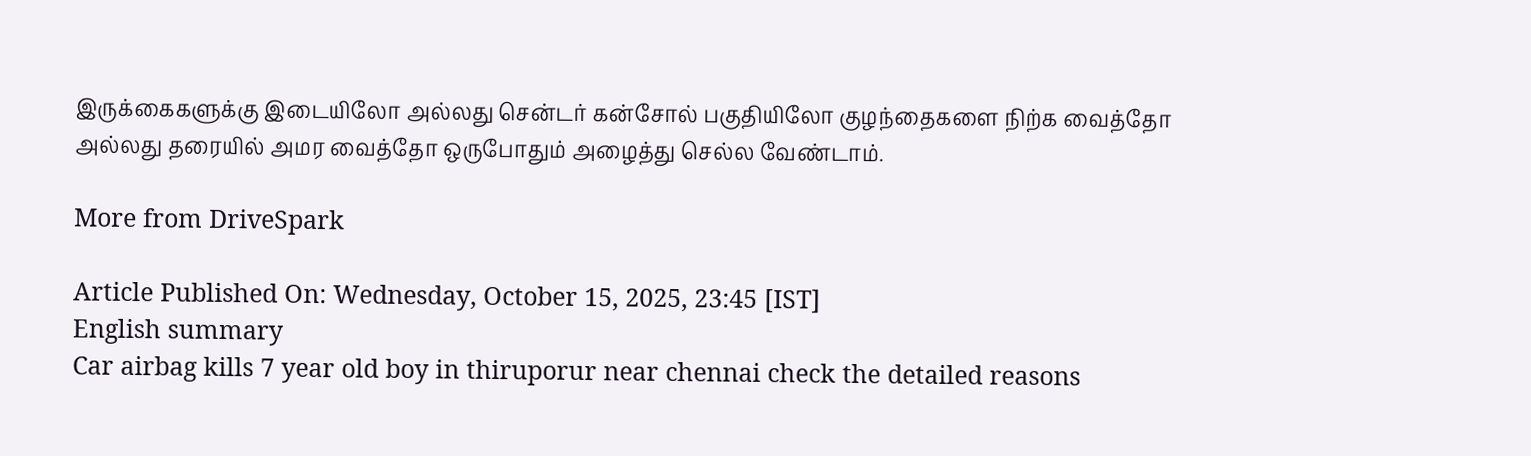இருக்கைகளுக்கு இடையிலோ அல்லது சென்டர் கன்சோல் பகுதியிலோ குழந்தைகளை நிற்க வைத்தோ அல்லது தரையில் அமர வைத்தோ ஒருபோதும் அழைத்து செல்ல வேண்டாம்.

More from DriveSpark

Article Published On: Wednesday, October 15, 2025, 23:45 [IST]
English summary
Car airbag kills 7 year old boy in thiruporur near chennai check the detailed reasons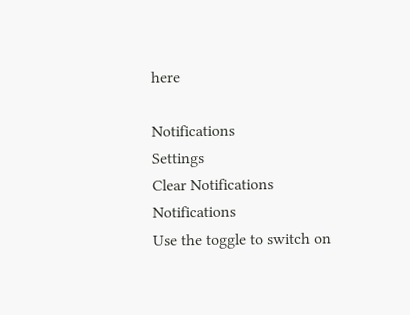here

Notifications
Settings
Clear Notifications
Notifications
Use the toggle to switch on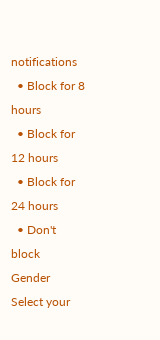notifications
  • Block for 8 hours
  • Block for 12 hours
  • Block for 24 hours
  • Don't block
Gender
Select your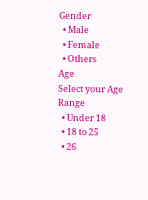Gender
  • Male
  • Female
  • Others
Age
Select your Age Range
  • Under 18
  • 18 to 25
  • 26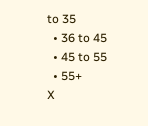to 35
  • 36 to 45
  • 45 to 55
  • 55+
X